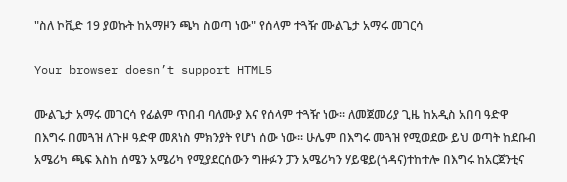"ስለ ኮቪድ 19 ያወኩት ከአማዞን ጫካ ስወጣ ነው" የሰላም ተጓዥ ሙልጌታ አማሩ መገርሳ

Your browser doesn’t support HTML5

ሙልጌታ አማሩ መገርሳ የፊልም ጥበብ ባለሙያ እና የሰላም ተጓዥ ነው፡፡ ለመጀመሪያ ጊዜ ከአዲስ አበባ ዓድዋ በእግሩ በመጓዝ ለጉዞ ዓድዋ መጸነስ ምክንያት የሆነ ሰው ነው፡፡ ሁሌም በእግሩ መጓዝ የሚወደው ይህ ወጣት ከደቡብ አሜሪካ ጫፍ እስከ ሰሜን አሜሪካ የሚያደርሰውን ግዙፉን ፓን አሜሪካን ሃይዌይ(ጎዳና)ተከተሎ በእግሩ ከአርጀንቲና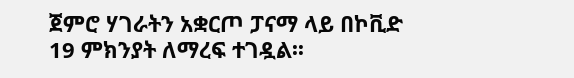ጀምሮ ሃገራትን አቋርጦ ፓናማ ላይ በኮቪድ 19 ምክንያት ለማረፍ ተገዷል፡፡